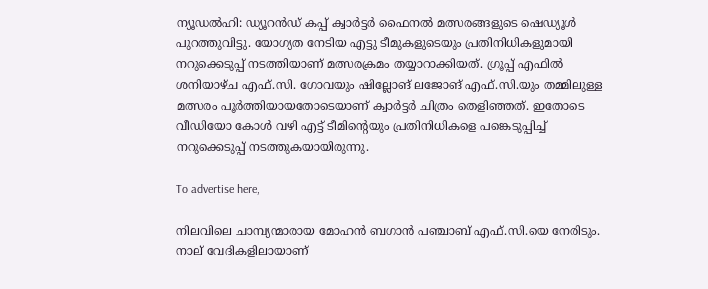ന്യൂഡല്‍ഹി: ഡ്യൂറന്‍ഡ് കപ്പ് ക്വാര്‍ട്ടര്‍ ഫൈനല്‍ മത്സരങ്ങളുടെ ഷെഡ്യൂള്‍ പുറത്തുവിട്ടു. യോഗ്യത നേടിയ എട്ടു ടീമുകളുടെയും പ്രതിനിധികളുമായി നറുക്കെടുപ്പ് നടത്തിയാണ് മത്സരക്രമം തയ്യാറാക്കിയത്. ഗ്രൂപ്പ് എഫില്‍ ശനിയാഴ്ച എഫ്.സി. ഗോവയും ഷില്ലോങ് ലജോങ് എഫ്.സി.യും തമ്മിലുള്ള മത്സരം പൂര്‍ത്തിയായതോടെയാണ് ക്വാര്‍ട്ടര്‍ ചിത്രം തെളിഞ്ഞത്. ഇതോടെ വീഡിയോ കോള്‍ വഴി എട്ട് ടീമിന്റെയും പ്രതിനിധികളെ പങ്കെടുപ്പിച്ച് നറുക്കെടുപ്പ് നടത്തുകയായിരുന്നു.

To advertise here,

നിലവിലെ ചാമ്പ്യന്മാരായ മോഹന്‍ ബഗാന്‍ പഞ്ചാബ് എഫ്.സി.യെ നേരിടും. നാല് വേദികളിലായാണ്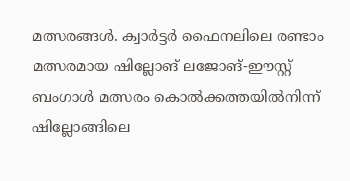മത്സരങ്ങള്‍. ക്വാര്‍ട്ടര്‍ ഫൈനലിലെ രണ്ടാം മത്സരമായ ഷില്ലോങ് ലജോങ്-ഈസ്റ്റ് ബംഗാള്‍ മത്സരം കൊല്‍ക്കത്തയില്‍നിന്ന് ഷില്ലോങ്ങിലെ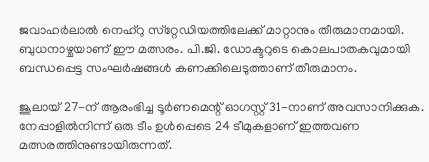ജവാഹര്‍ലാല്‍ നെഹ്‌റു സ്‌റ്റേഡിയത്തിലേക്ക് മാറ്റാനും തീരുമാനമായി. ബുധനാഴ്ചയാണ് ഈ മത്സരം. പി.ജി. ഡോക്ടറുടെ കൊലപാതകവുമായി ബന്ധപ്പെട്ട സംഘര്‍ഷങ്ങള്‍ കണക്കിലെടുത്താണ് തീരുമാനം.

ജൂലായ് 27-ന് ആരംഭിച്ച ടൂര്‍ണമെന്റ് ഓഗസ്റ്റ് 31-നാണ് അവസാനിക്കുക. നേപ്പാളില്‍നിന്ന് ഒരു ടീം ഉള്‍പ്പെടെ 24 ടീമുകളാണ് ഇത്തവണ മത്സരത്തിനുണ്ടായിരുന്നത്.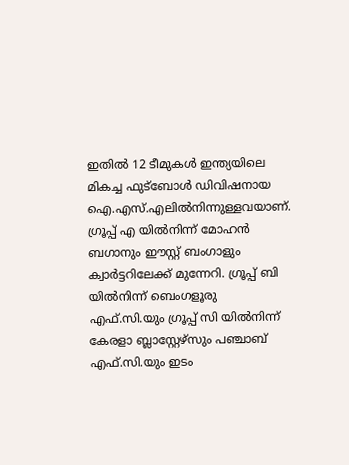ഇതില്‍ 12 ടീമുകള്‍ ഇന്ത്യയിലെ മികച്ച ഫുട്‌ബോള്‍ ഡിവിഷനായ ഐ.എസ്.എലില്‍നിന്നുള്ളവയാണ്. ഗ്രൂപ്പ് എ യില്‍നിന്ന് മോഹന്‍ ബഗാനും ഈസ്റ്റ് ബംഗാളും ക്വാര്‍ട്ടറിലേക്ക് മുന്നേറി. ഗ്രൂപ്പ് ബി യില്‍നിന്ന് ബെംഗളൂരു എഫ്.സി.യും ഗ്രൂപ്പ് സി യില്‍നിന്ന് കേരളാ ബ്ലാസ്റ്റേഴ്‌സും പഞ്ചാബ് എഫ്.സി.യും ഇടം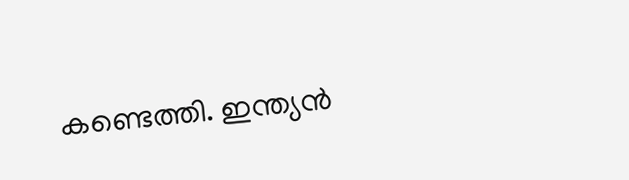കണ്ടെത്തി. ഇന്ത്യന്‍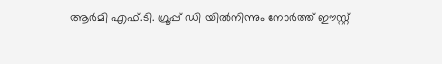ആര്‍മി എഫ്.ടി. ഗ്രൂപ്പ് ഡി യില്‍നിന്നും നോര്‍ത്ത് ഈസ്റ്റ്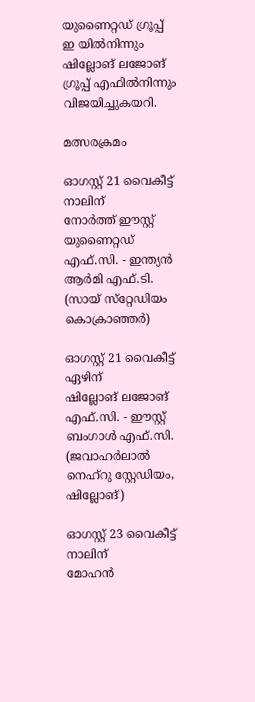യുണൈറ്റഡ് ഗ്രൂപ്പ് ഇ യില്‍നിന്നും ഷില്ലോങ് ലജോങ് ഗ്രൂപ്പ് എഫില്‍നിന്നും വിജയിച്ചുകയറി.

മത്സരക്രമം

ഓഗസ്റ്റ് 21 വൈകീട്ട് നാലിന്
നോര്‍ത്ത് ഈസ്റ്റ് യുണൈറ്റഡ് എഫ്.സി. - ഇന്ത്യന്‍ ആര്‍മി എഫ്.ടി. (സായ് സ്‌റ്റേഡിയം കൊക്രാഞ്ഞര്‍)

ഓഗസ്റ്റ് 21 വൈകീട്ട് ഏഴിന്
ഷില്ലോങ് ലജോങ് എഫ്.സി. - ഈസ്റ്റ് ബംഗാള്‍ എഫ്.സി. (ജവാഹര്‍ലാല്‍ നെഹ്‌റു സ്റ്റേഡിയം, ഷില്ലോങ്)

ഓഗസ്റ്റ് 23 വൈകീട്ട് നാലിന്
മോഹന്‍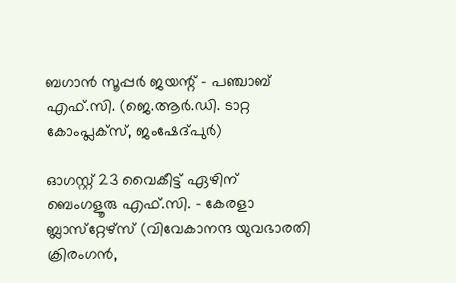ബഗാന്‍ സൂപ്പര്‍ ജയന്റ് - പഞ്ചാബ് എഫ്.സി. (ജെ.ആര്‍.ഡി. ടാറ്റ കോംപ്ലക്‌സ്, ജംഷേദ്പുര്‍)

ഓഗസ്റ്റ് 23 വൈകീട്ട് ഏഴിന്
ബെംഗളൂരു എഫ്.സി. - കേരളാ ബ്ലാസ്‌റ്റേഴ്‌സ് (വിവേകാനന്ദ യുവഭാരതി ക്രിരംഗന്‍,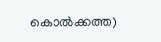കൊല്‍ക്കത്ത)